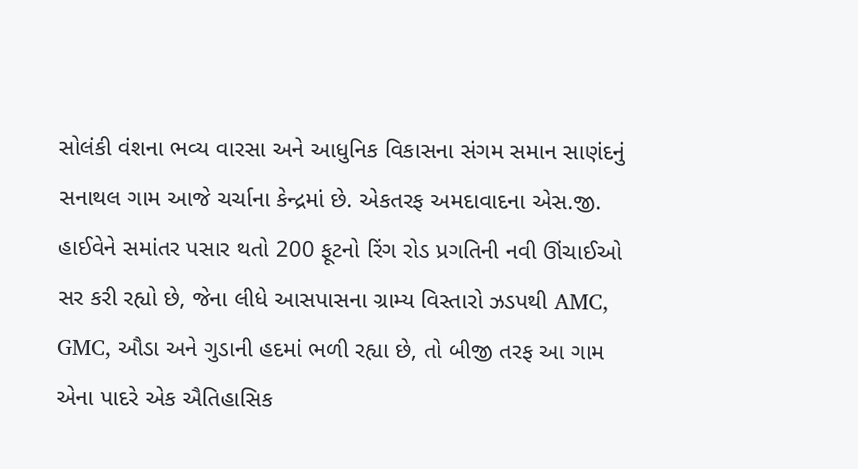સોલંકી વંશના ભવ્ય વારસા અને આધુનિક વિકાસના સંગમ સમાન સાણંદનું સનાથલ ગામ આજે ચર્ચાના કેન્દ્રમાં છે. એકતરફ અમદાવાદના એસ.જી. હાઈવેને સમાંતર પસાર થતો 200 ફૂટનો રિંગ રોડ પ્રગતિની નવી ઊંચાઈઓ સર કરી રહ્યો છે, જેના લીધે આસપાસના ગ્રામ્ય વિસ્તારો ઝડપથી AMC, GMC, ઔડા અને ગુડાની હદમાં ભળી રહ્યા છે, તો બીજી તરફ આ ગામ એના પાદરે એક ઐતિહાસિક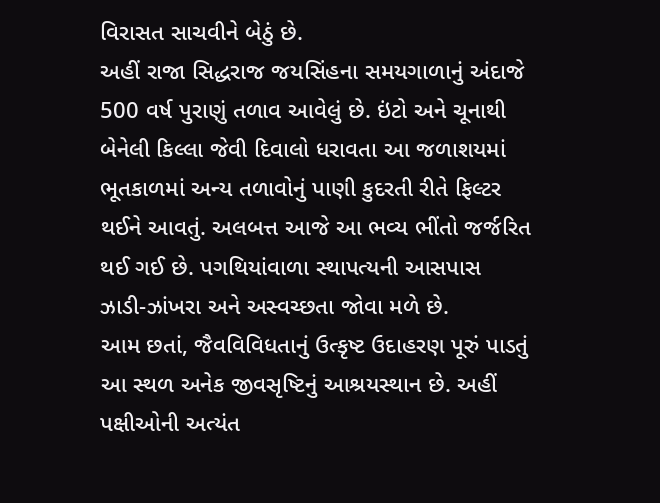વિરાસત સાચવીને બેઠું છે.
અહીં રાજા સિદ્ધરાજ જયસિંહના સમયગાળાનું અંદાજે 500 વર્ષ પુરાણું તળાવ આવેલું છે. ઇંટો અને ચૂનાથી બેનેલી કિલ્લા જેવી દિવાલો ધરાવતા આ જળાશયમાં ભૂતકાળમાં અન્ય તળાવોનું પાણી કુદરતી રીતે ફિલ્ટર થઈને આવતું. અલબત્ત આજે આ ભવ્ય ભીંતો જર્જરિત થઈ ગઈ છે. પગથિયાંવાળા સ્થાપત્યની આસપાસ ઝાડી-ઝાંખરા અને અસ્વચ્છતા જોવા મળે છે.
આમ છતાં, જૈવવિવિધતાનું ઉત્કૃષ્ટ ઉદાહરણ પૂરું પાડતું આ સ્થળ અનેક જીવસૃષ્ટિનું આશ્રયસ્થાન છે. અહીં પક્ષીઓની અત્યંત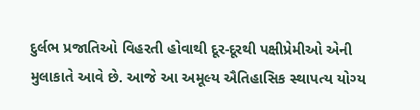દુર્લભ પ્રજાતિઓ વિહરતી હોવાથી દૂર-દૂરથી પક્ષીપ્રેમીઓ એની મુલાકાતે આવે છે. આજે આ અમૂલ્ય ઐતિહાસિક સ્થાપત્ય યોગ્ય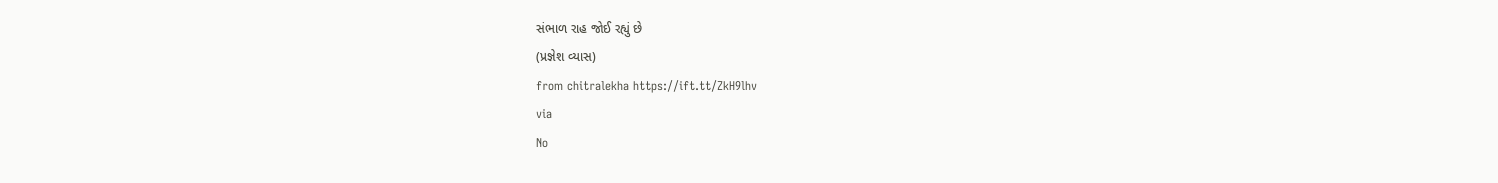સંભાળ રાહ જોઈ રહ્યું છે
(પ્રજ્ઞેશ વ્યાસ)
from chitralekha https://ift.tt/ZkH9lhv
via
No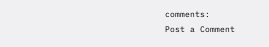comments:
Post a Comment